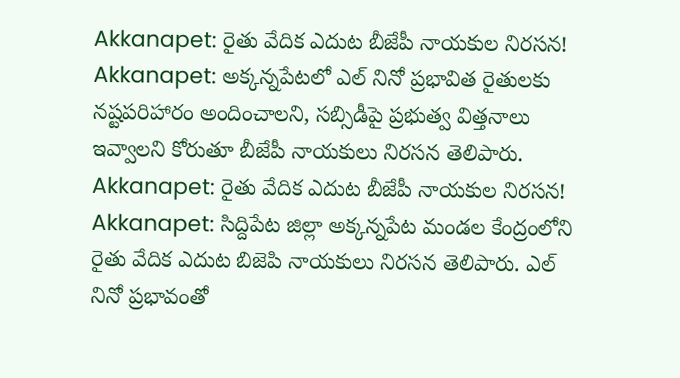Akkanapet: రైతు వేదిక ఎదుట బీజేపీ నాయకుల నిరసన!
Akkanapet: అక్కన్నపేటలో ఎల్ నినో ప్రభావిత రైతులకు నష్టపరిహారం అందించాలని, సబ్సిడీపై ప్రభుత్వ విత్తనాలు ఇవ్వాలని కోరుతూ బీజేపీ నాయకులు నిరసన తెలిపారు.
Akkanapet: రైతు వేదిక ఎదుట బీజేపీ నాయకుల నిరసన!
Akkanapet: సిద్దిపేట జిల్లా అక్కన్నపేట మండల కేంద్రంలోని రైతు వేదిక ఎదుట బిజెపి నాయకులు నిరసన తెలిపారు. ఎల్ నినో ప్రభావంతో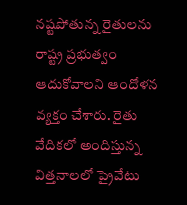నష్టపోతున్న రైతులను రాష్ట్ర ప్రభుత్వం ఆదుకోవాలని ఆందోళన వ్యక్తం చేశారు. రైతు వేదికలో అందిస్తున్న విత్తనాలలో ప్రైవేటు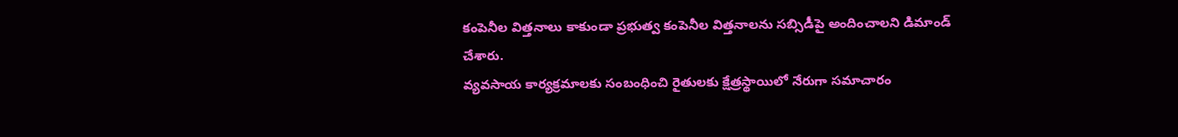కంపెనీల విత్తనాలు కాకుండా ప్రభుత్వ కంపెనీల విత్తనాలను సబ్సిడీపై అందించాలని డిమాండ్ చేశారు.
వ్యవసాయ కార్యక్రమాలకు సంబంధించి రైతులకు క్షేత్రస్థాయిలో నేరుగా సమాచారం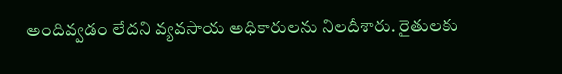అందివ్వడం లేదని వ్యవసాయ అధికారులను నిలదీశారు. రైతులకు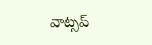వాట్సప్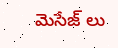మెసేజ్ లు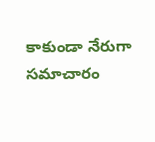కాకుండా నేరుగా సమాచారం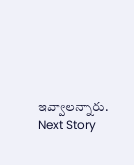ఇవ్వాలన్నారు.
Next Story